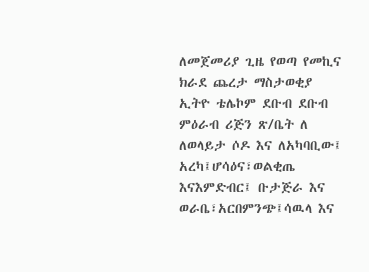ለመጀመሪያ ጊዜ የወጣ የመኪና ክራደ ጨረታ ማስታወቂያ
ኢትዮ ቴሌኮም ደቡብ ደቡብ ምዕራብ ሪጅን ጽ/ቤት ለ ለወላይታ ሶዶ እና ለአካባቢው፤ አረካ፤ሆሳዕና፣ወልቂጤ እናእምድብር፤ ቡታጅራ እና ወራቤ፣አርበምንጭ፤ሳዉላ እና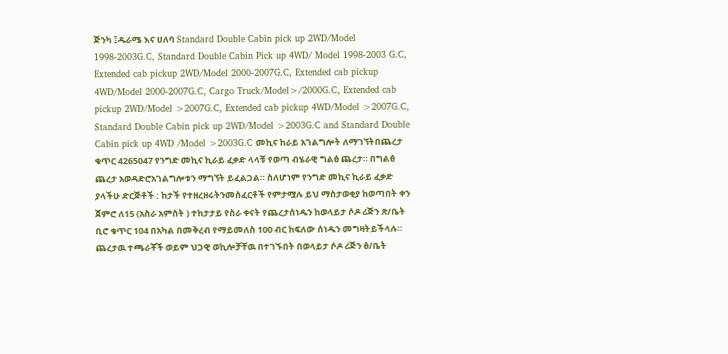ጅንካ ፤ዱራሜ እና ሀለባ Standard Double Cabin pick up 2WD/Model 1998-2003G.C, Standard Double Cabin Pick up 4WD/ Model 1998-2003 G.C, Extended cab pickup 2WD/Model 2000-2007G.C, Extended cab pickup 4WD/Model 2000-2007G.C, Cargo Truck/Model>/2000G.C, Extended cab pickup 2WD/Model >2007G.C, Extended cab pickup 4WD/Model >2007G.C, Standard Double Cabin pick up 2WD/Model >2003G.C and Standard Double Cabin pick up 4WD /Model >2003G.C መኪና ከራይ አገልግሎት ለማገኘትበጨረታ ቁጥር 4265047 የንግድ መኪና ኪራይ ፈቃድ ላላቹ የወጣ ብሄራዊ ግልፅ ጨረታ። በግልፅ ጨረታ አወዳድሮአገልግሎቱን ማግኘት ይፈልጋል። ስለሆነም የንግድ መኪና ኪራይ ፈቃድ ያላችሁ ድርጅቶች : ከታች የተዘረዘሩትንመስፈርቶች የምታሟሉ ይህ ማስታወቂያ ከወጣበት ቀን ጀምሮ ለ15 (አስራ አምስት ) ተከታታይ የስራ ቀናት የጨረታሰነዱን ከወላይታ ሶዶ ሪጅን ጽ/ቤት ቢሮ ቁጥር 104 በአካል በመቅረብ የማይመለስ 100 ብር ከፍለው ሰነዱን መግዛትይችላሉ። ጨረታዉ ተጫራቾች ወይም ህጋዊ ወኪሎቻቸዉ በተገኙበት በወላይታ ሶዶ ሪጅን ፅ/ቤት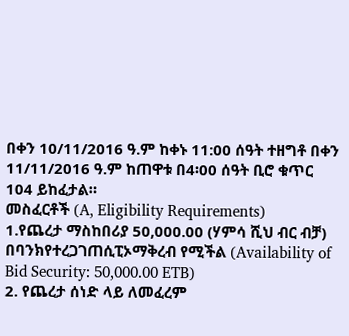በቀን 10/11/2016 ዓ.ም ከቀኑ 11:00 ሰዓት ተዘግቶ በቀን 11/11/2016 ዓ.ም ከጠዋቱ በ4፡00 ሰዓት ቢሮ ቁጥር 104 ይከፈታል።
መስፈርቶች (A, Eligibility Requirements)
1.የጨረታ ማስከበሪያ 50,000.00 (ሃምሳ ሺህ ብር ብቻ) በባንክየተረጋገጠሲፒኦማቅረብ የሚችል (Availability of Bid Security: 50,000.00 ETB)
2. የጨረታ ሰነድ ላይ ለመፈረም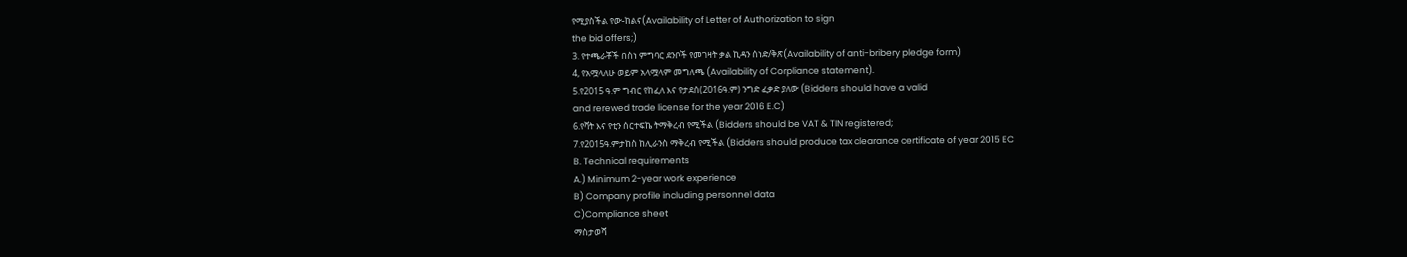የሚያስችል የው-ከልና(Availability of Letter of Authorization to sign
the bid offers;)
3. የተጫራቾች በስነ ምግባር ደንቦች የመገዛት ቃል ኪዳን ሰነድ/ቅጽ(Availability of anti-bribery pledge form)
4, የአሟላለሁ ወይም አላሟላም መግለጫ (Availability of Corpliance statement).
5.የ2015 ዓ.ም ግብር የከፈለ እና የታደሰ(2016ዓ.ም) ንግድ ፈቃድ ያለው (Bidders should have a valid
and rerewed trade license for the year 2016 E.C)
6.የቫት እና የቲን ሰርተፍኬ ትማቅረብ የሚችል (Bidders should be VAT & TIN registered;
7.የ2015ዓ.ምታከስ ከሊራንስ ማቅረብ የሚችል (Bidders should produce tax clearance certificate of year 2015 EC
B. Technical requirements
A.) Minimum 2-year work experience
B) Company profile including personnel data
C)Compliance sheet
ማስታወሻ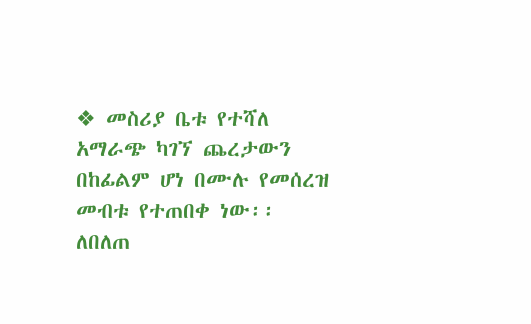❖ መስሪያ ቤቱ የተሻለ አማራጭ ካገኘ ጨረታውን በከፊልም ሆነ በሙሉ የመሰረዝ መብቱ የተጠበቀ ነው፡፡
ለበለጠ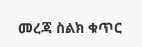መረጃ ስልክ ቁጥር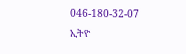046-180-32-07
ኢትዮ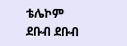ቴሌኮም
ደቡብ ደቡብ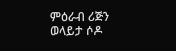ምዕራብ ሪጅን
ወላይታ ሶዶ